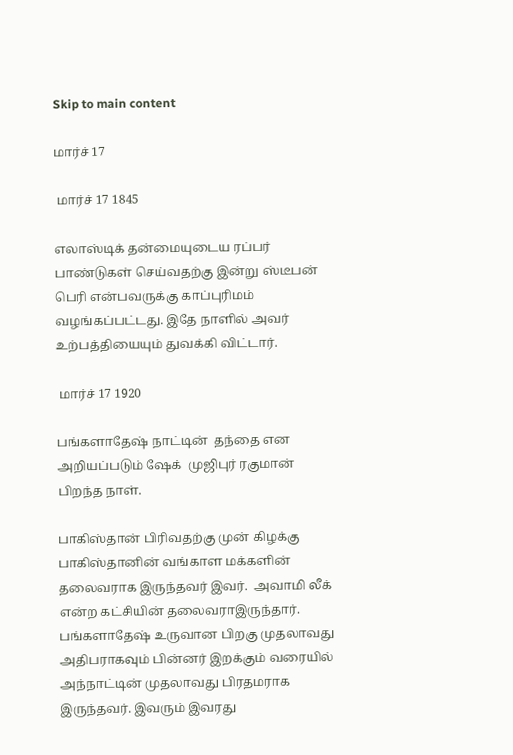Skip to main content

மார்ச் 17

 மார்ச் 17 1845

எலாஸ்டிக் தன்மையுடைய ரப்பர் பாண்டுகள் செய்வதற்கு இன்று ஸ்டீபன் பெரி என்பவருக்கு காப்புரிமம் வழங்கப்பட்டது. இதே நாளில் அவர் உற்பத்தியையும் துவக்கி விட்டார்.

 மார்ச் 17 1920

பங்களாதேஷ் நாட்டின்  தந்தை என அறியப்படும் ஷேக்  முஜிபுர் ரகுமான் பிறந்த நாள்.

பாகிஸ்தான் பிரிவதற்கு முன் கிழக்கு பாகிஸ்தானின் வங்காள மக்களின் தலைவராக இருந்தவர் இவர்.  அவாமி லீக் என்ற கட்சியின் தலைவராஇருந்தார். பங்களாதேஷ் உருவான பிறகு முதலாவது அதிபராகவும் பின்னர் இறக்கும் வரையில் அந்நாட்டின் முதலாவது பிரதமராக இருந்தவர். இவரும் இவரது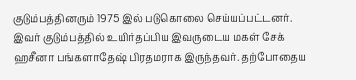குடும்பத்தினரும் 1975 இல் படுகொலை செய்யப்பட்டனர். இவர் குடும்பத்தில் உயிர்தப்பிய இவருடைய மகள் சேக் ஹசீனா பங்களாதேஷ் பிரதமராக இருந்தவர். தற்போதைய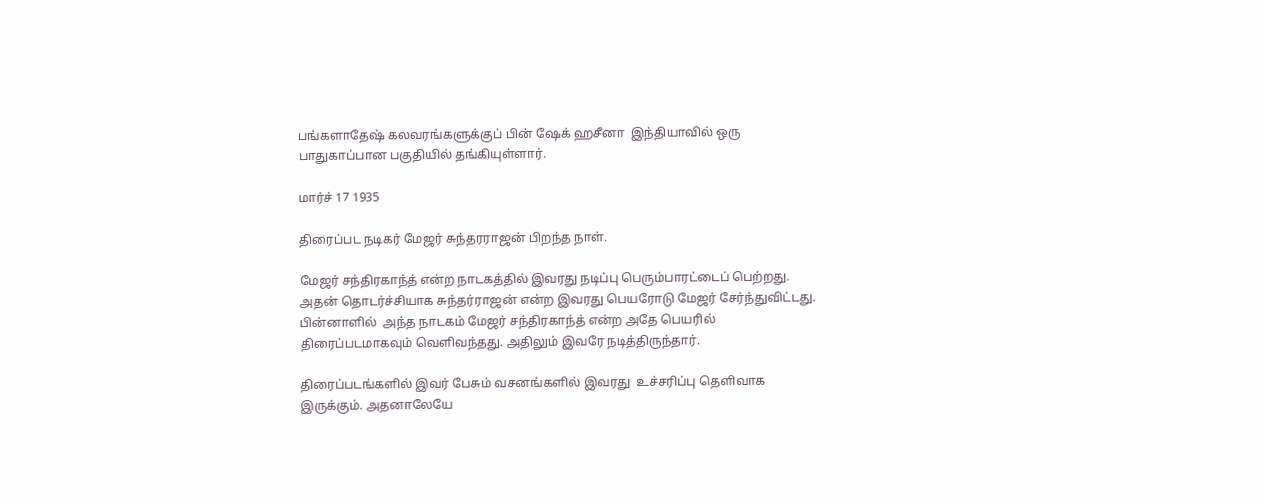பங்களாதேஷ் கலவரங்களுக்குப் பின் ஷேக் ஹசீனா  இந்தியாவில் ஒரு பாதுகாப்பான பகுதியில் தங்கியுள்ளார்.

மார்ச் 17 1935

திரைப்பட நடிகர் மேஜர் சுந்தரராஜன் பிறந்த நாள்.

மேஜர் சந்திரகாந்த் என்ற நாடகத்தில் இவரது நடிப்பு பெரும்பாரட்டைப் பெற்றது. அதன் தொடர்ச்சியாக சுந்தர்ராஜன் என்ற இவரது பெயரோடு மேஜர் சேர்ந்துவிட்டது. பின்னாளில்  அந்த நாடகம் மேஜர் சந்திரகாந்த் என்ற அதே பெயரில் திரைப்படமாகவும் வெளிவந்தது. அதிலும் இவரே நடித்திருந்தார்.

திரைப்படங்களில் இவர் பேசும் வசனங்களில் இவரது  உச்சரிப்பு தெளிவாக இருக்கும். அதனாலேயே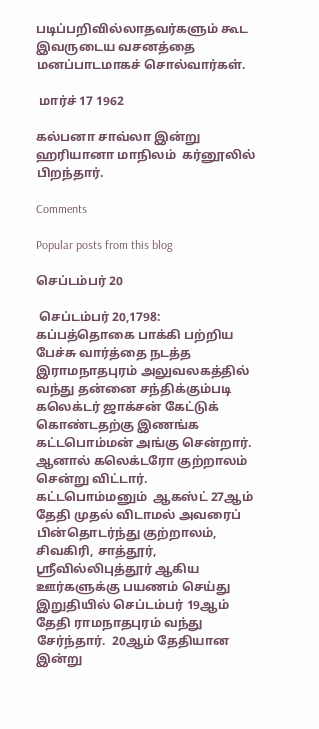படிப்பறிவில்லாதவர்களும் கூட இவருடைய வசனத்தை மனப்பாடமாகச் சொல்வார்கள்.

 மார்ச் 17 1962

கல்பனா சாவ்லா இன்று ஹரியானா மாநிலம்  கர்னூலில் பிறந்தார்.

Comments

Popular posts from this blog

செப்டம்பர் 20

 செப்டம்பர் 20,1798: கப்பத்தொகை பாக்கி பற்றிய பேச்சு வார்த்தை நடத்த இராமநாதபுரம் அலுவலகத்தில் வந்து தன்னை சந்திக்கும்படி கலெக்டர் ஜாக்சன் கேட்டுக் கொண்டதற்கு இணங்க கட்டபொம்மன் அங்கு சென்றார். ஆனால் கலெக்டரோ குற்றாலம் சென்று விட்டார்.  கட்டபொம்மனும்  ஆகஸ்ட் 27ஆம் தேதி முதல் விடாமல் அவரைப் பின்தொடர்ந்து குற்றாலம், சிவகிரி, சாத்தூர், ஸ்ரீவில்லிபுத்தூர் ஆகிய ஊர்களுக்கு பயணம் செய்து இறுதியில் செப்டம்பர் 19ஆம் தேதி ராமநாதபுரம் வந்து சேர்ந்தார்.  20ஆம் தேதியான இன்று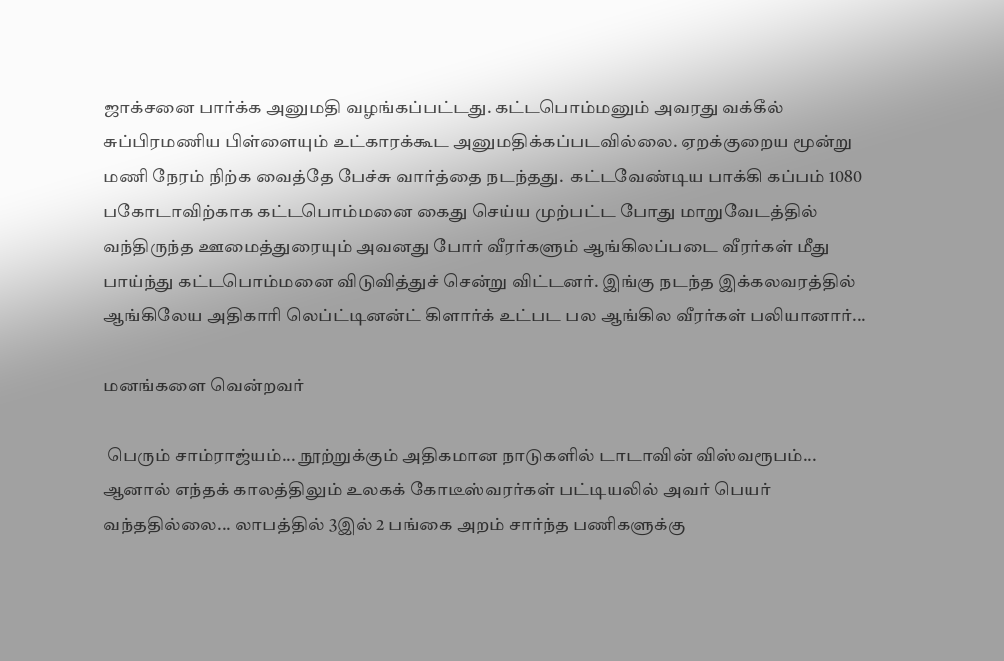ஜாக்சனை பார்க்க அனுமதி வழங்கப்பட்டது. கட்டபொம்மனும் அவரது வக்கீல் சுப்பிரமணிய பிள்ளையும் உட்காரக்கூட அனுமதிக்கப்படவில்லை. ஏறக்குறைய மூன்று மணி நேரம் நிற்க வைத்தே பேச்சு வார்த்தை நடந்தது.  கட்டவேண்டிய பாக்கி கப்பம் 1080 பகோடாவிற்காக கட்டபொம்மனை கைது செய்ய முற்பட்ட போது மாறுவேடத்தில் வந்திருந்த ஊமைத்துரையும் அவனது போர் வீரர்களும் ஆங்கிலப்படை வீரர்கள் மீது பாய்ந்து கட்டபொம்மனை விடுவித்துச் சென்று விட்டனர். இங்கு நடந்த இக்கலவரத்தில் ஆங்கிலேய அதிகாரி லெப்ட்டினன்ட் கிளார்க் உட்பட பல ஆங்கில வீரர்கள் பலியானார்...

மனங்களை வென்றவர்

 பெரும் சாம்ராஜ்யம்... நூற்றுக்கும் அதிகமான நாடுகளில் டாடாவின் விஸ்வரூபம்... ஆனால் எந்தக் காலத்திலும் உலகக் கோடீஸ்வரர்கள் பட்டியலில் அவர் பெயர் வந்ததில்லை... லாபத்தில் 3இல் 2 பங்கை அறம் சார்ந்த பணிகளுக்கு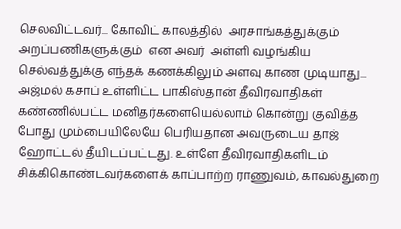செலவிட்டவர்... கோவிட் காலத்தில்  அரசாங்கத்துக்கும் அறப்பணிகளுக்கும்  என அவர்  அள்ளி வழங்கிய செல்வத்துக்கு எந்தக் கணக்கிலும் அளவு காண முடியாது... அஜ்மல் கசாப் உள்ளிட்ட பாகிஸ்தான் தீவிரவாதிகள்  கண்ணில்பட்ட மனிதர்களையெல்லாம் கொன்று குவித்த போது மும்பையிலேயே பெரியதான அவருடைய தாஜ் ஹோட்டல் தீயிடப்பட்டது. உள்ளே தீவிரவாதிகளிடம்  சிக்கிகொண்டவர்களைக் காப்பாற்ற ராணுவம், காவல்துறை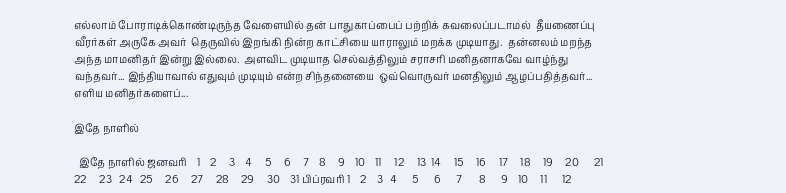எல்லாம் போராடிக்கொண்டிருந்த வேளையில் தன் பாதுகாப்பைப் பற்றிக் கவலைப்படாமல்  தீயணைப்பு வீரர்கள் அருகே அவர்  தெருவில் இறங்கி நின்ற காட்சியை யாராலும் மறக்க முடியாது.  தன்னலம் மறந்த அந்த மாமனிதர் இன்று இல்லை.  அளவிட முடியாத செல்வத்திலும் சராசரி மனிதனாகவே வாழ்ந்து வந்தவர்... இந்தியாவால் எதுவும் முடியும் என்ற சிந்தனையை  ஒவ்வொருவர் மனதிலும் ஆழப்பதித்தவர்... எளிய மனிதர்களைப்...

இதே நாளில்

  இதே நாளில் ஜனவரி    1    2     3    4     5     6     7    8     9    10    11     12     13  14     15     16     17     18     19     20      21    22     23   24   25     26     27     28     29     30    31 பிப்ரவரி 1    2    3   4      5      6      7       8      9    10     11      12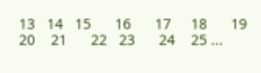13   14   15      16      17     18      19     20    21      22   23      24    25 ...